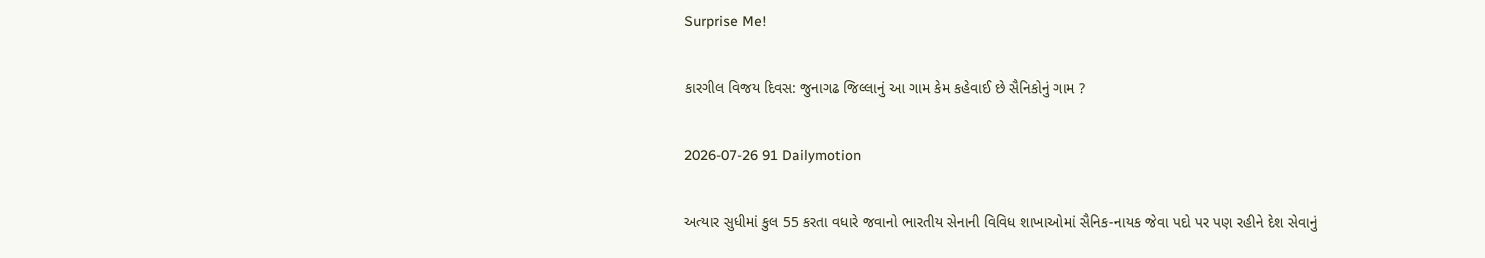Surprise Me!

કારગીલ વિજય દિવસ: જુનાગઢ જિલ્લાનું આ ગામ કેમ કહેવાઈ છે સૈનિકોનું ગામ ?

2026-07-26 91 Dailymotion

અત્યાર સુધીમાં કુલ 55 કરતા વધારે જવાનો ભારતીય સેનાની વિવિધ શાખાઓમાં સૈનિક-નાયક જેવા પદો પર પણ રહીને દેશ સેવાનું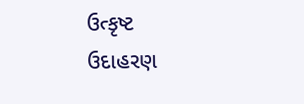ઉત્કૃષ્ટ ઉદાહરણ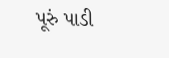પૂરું પાડી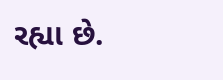રહ્યા છે.